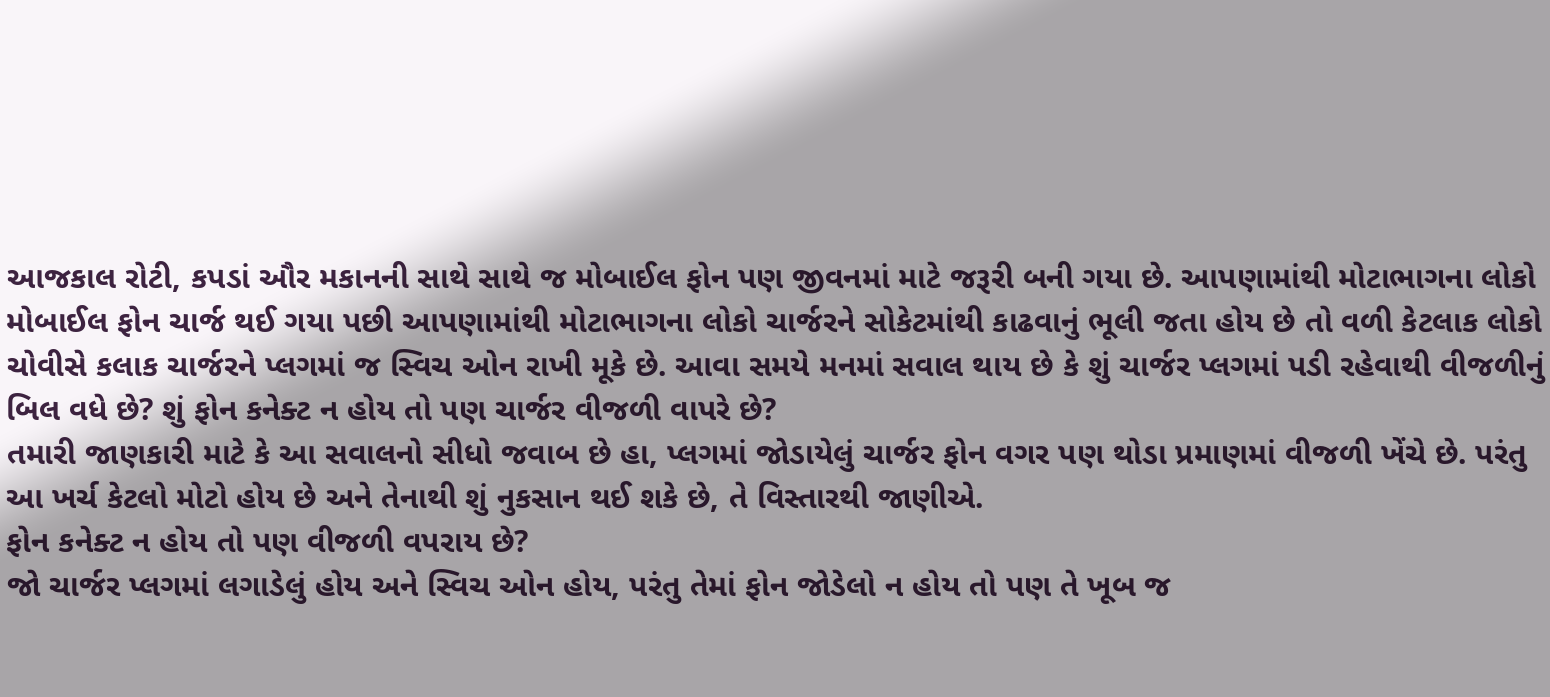આજકાલ રોટી, કપડાં ઔર મકાનની સાથે સાથે જ મોબાઈલ ફોન પણ જીવનમાં માટે જરૂરી બની ગયા છે. આપણામાંથી મોટાભાગના લોકો મોબાઈલ ફોન ચાર્જ થઈ ગયા પછી આપણામાંથી મોટાભાગના લોકો ચાર્જરને સોકેટમાંથી કાઢવાનું ભૂલી જતા હોય છે તો વળી કેટલાક લોકો ચોવીસે કલાક ચાર્જરને પ્લગમાં જ સ્વિચ ઓન રાખી મૂકે છે. આવા સમયે મનમાં સવાલ થાય છે કે શું ચાર્જર પ્લગમાં પડી રહેવાથી વીજળીનું બિલ વધે છે? શું ફોન કનેક્ટ ન હોય તો પણ ચાર્જર વીજળી વાપરે છે?
તમારી જાણકારી માટે કે આ સવાલનો સીધો જવાબ છે હા, પ્લગમાં જોડાયેલું ચાર્જર ફોન વગર પણ થોડા પ્રમાણમાં વીજળી ખેંચે છે. પરંતુ આ ખર્ચ કેટલો મોટો હોય છે અને તેનાથી શું નુકસાન થઈ શકે છે, તે વિસ્તારથી જાણીએ.
ફોન કનેક્ટ ન હોય તો પણ વીજળી વપરાય છે?
જો ચાર્જર પ્લગમાં લગાડેલું હોય અને સ્વિચ ઓન હોય, પરંતુ તેમાં ફોન જોડેલો ન હોય તો પણ તે ખૂબ જ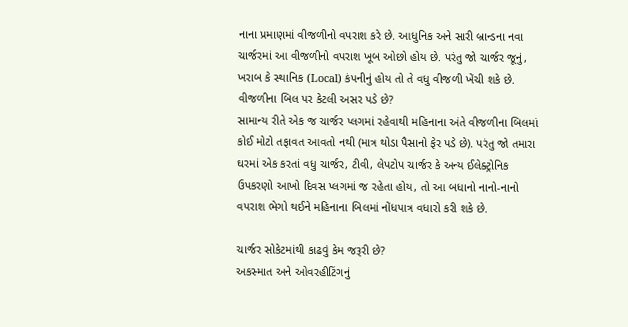નાના પ્રમાણમાં વીજળીનો વપરાશ કરે છે. આધુનિક અને સારી બ્રાન્ડના નવા ચાર્જરમાં આ વીજળીનો વપરાશ ખૂબ ઓછો હોય છે. પરંતુ જો ચાર્જર જૂનું, ખરાબ કે સ્થાનિક (Local) કંપનીનું હોય તો તે વધુ વીજળી ખેંચી શકે છે.
વીજળીના બિલ પર કેટલી અસર પડે છે?
સામાન્ય રીતે એક જ ચાર્જર પ્લગમાં રહેવાથી મહિનાના અંતે વીજળીના બિલમાં કોઈ મોટો તફાવત આવતો નથી (માત્ર થોડા પૈસાનો ફેર પડે છે). પરંતુ જો તમારા ઘરમાં એક કરતાં વધુ ચાર્જર, ટીવી, લેપટોપ ચાર્જર કે અન્ય ઈલેક્ટ્રોનિક ઉપકરણો આખો દિવસ પ્લગમાં જ રહેતા હોય, તો આ બધાનો નાનો-નાનો વપરાશ ભેગો થઈને મહિનાના બિલમાં નોંધપાત્ર વધારો કરી શકે છે.

ચાર્જર સોકેટમાંથી કાઢવું કેમ જરૂરી છે?
અકસ્માત અને ઓવરહીટિંગનું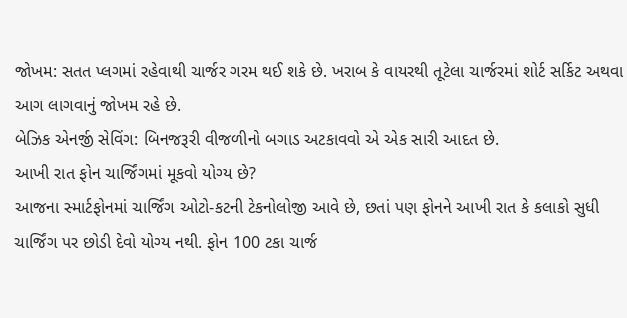જોખમ: સતત પ્લગમાં રહેવાથી ચાર્જર ગરમ થઈ શકે છે. ખરાબ કે વાયરથી તૂટેલા ચાર્જરમાં શોર્ટ સર્કિટ અથવા આગ લાગવાનું જોખમ રહે છે.
બેઝિક એનર્જી સેવિંગ: બિનજરૂરી વીજળીનો બગાડ અટકાવવો એ એક સારી આદત છે.
આખી રાત ફોન ચાર્જિંગમાં મૂકવો યોગ્ય છે?
આજના સ્માર્ટફોનમાં ચાર્જિંગ ઓટો-કટની ટેકનોલોજી આવે છે, છતાં પણ ફોનને આખી રાત કે કલાકો સુધી ચાર્જિંગ પર છોડી દેવો યોગ્ય નથી. ફોન 100 ટકા ચાર્જ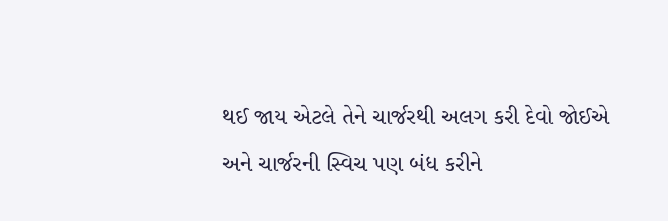થઈ જાય એટલે તેને ચાર્જરથી અલગ કરી દેવો જોઈએ અને ચાર્જરની સ્વિચ પણ બંધ કરીને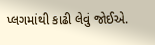પ્લગમાંથી કાઢી લેવું જોઈએ.